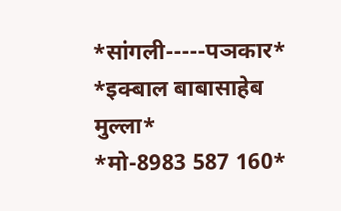*सांगली-----पञकार*
*इक्बाल बाबासाहेब मुल्ला*
*मो-8983 587 160*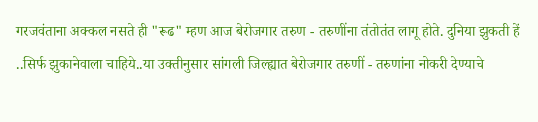गरजवंताना अक्कल नसते ही "रूढ" म्हण आज बेरोजगार तरुण - तरुणींना तंतोतंत लागू होते. दुनिया झुकती हें ..सिर्फ झुकानेवाला चाहिये..या उक्तीनुसार सांगली जिल्ह्यात बेरोजगार तरुणीं - तरुणांना नोकरी देण्याचे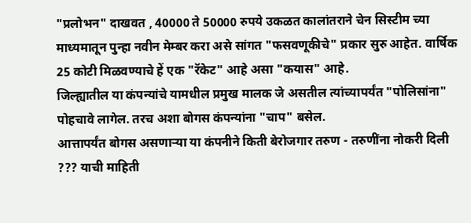"प्रलोभन" दाखवत , 40000 ते 50000 रुपये उकळत कालांतराने चेन सिस्टीम च्या माध्यमातून पुन्हा नवीन मेम्बर करा असे सांगत "फसवणूकीचे" प्रकार सुरु आहेत. वार्षिक 25 कोटी मिळवण्याचे हें एक "रॅकेट" आहे असा "कयास" आहे.
जिल्ह्यातील या कंपन्यांचे यामधील प्रमुख मालक जे असतील त्यांच्यापर्यंत "पोलिसांना" पोहचावे लागेल. तरच अशा बोगस कंपन्यांना "चाप" बसेल.
आत्तापर्यंत बोगस असणाऱ्या या कंपनीने किती बेरोजगार तरुण - तरुणींना नोकरी दिली ??? याची माहिती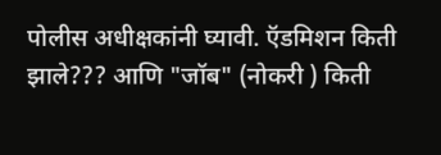पोलीस अधीक्षकांनी घ्यावी. ऍडमिशन किती झाले??? आणि "जॉब" (नोकरी ) किती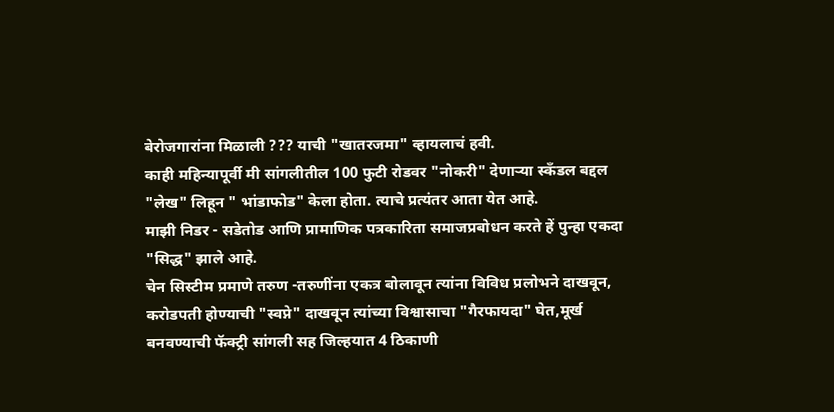बेरोजगारांना मिळाली ??? याची "खातरजमा" व्हायलाचं हवी.
काही महिन्यापूर्वी मी सांगलीतील 100 फुटी रोडवर "नोकरी" देणाऱ्या स्कँडल बद्दल "लेख" लिहून " भांडाफोड" केला होता. त्याचे प्रत्यंतर आता येत आहे.
माझी निडर - सडेतोड आणि प्रामाणिक पत्रकारिता समाजप्रबोधन करते हें पुन्हा एकदा "सिद्ध" झाले आहे.
चेन सिस्टीम प्रमाणे तरुण -तरुणींना एकत्र बोलावून त्यांना विविध प्रलोभने दाखवून, करोडपती होण्याची "स्वप्ने" दाखवून त्यांच्या विश्वासाचा "गैरफायदा" घेत,मूर्ख बनवण्याची फॅक्ट्री सांगली सह जिल्हयात 4 ठिकाणी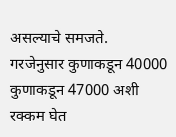असल्याचे समजते.
गरजेनुसार कुणाकडून 40000 कुणाकडून 47000 अशी रक्कम घेत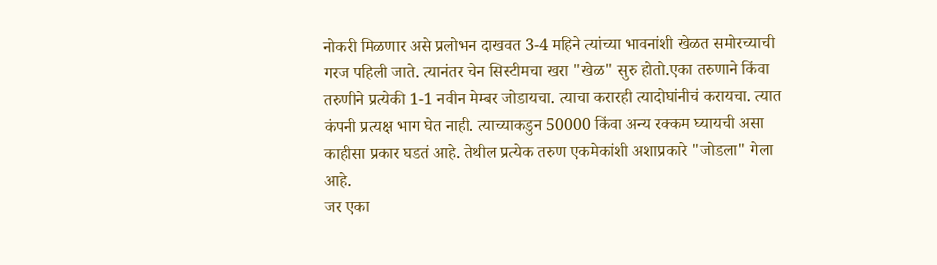नोकरी मिळणार असे प्रलोभन दाखवत 3-4 महिने त्यांच्या भावनांशी खेळत समोरच्याची गरज पहिली जाते. त्यानंतर चेन सिस्टीमचा खरा "खेळ" सुरु होतो.एका तरुणाने किंवा तरुणीने प्रत्येकी 1-1 नवीन मेम्बर जोडायचा. त्याचा करारही त्यादोघांनीचं करायचा. त्यात कंपनी प्रत्यक्ष भाग घेत नाही. त्याच्याकडुन 50000 किंवा अन्य रक्कम घ्यायची असा काहीसा प्रकार घडतं आहे. तेथील प्रत्येक तरुण एकमेकांशी अशाप्रकारे "जोडला" गेला आहे.
जर एका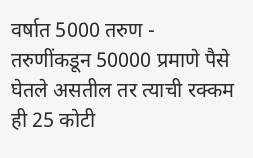वर्षात 5000 तरुण - तरुणींकडून 50000 प्रमाणे पैसे घेतले असतील तर त्याची रक्कम ही 25 कोटी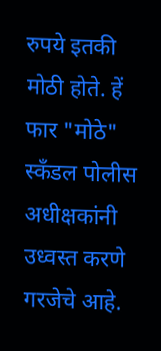रुपये इतकी मोठी होते. हें फार "मोठे" स्कँडल पोलीस अधीक्षकांनी उध्वस्त करणे गरजेचे आहे.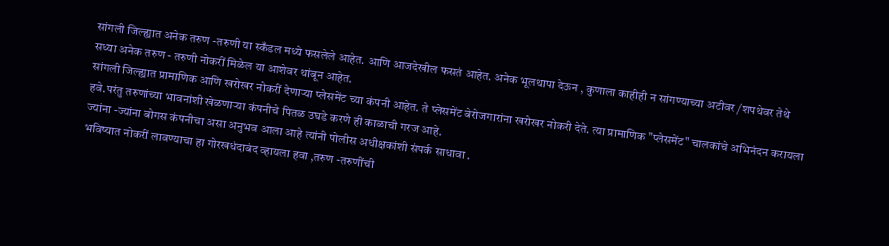सांगली जिल्ह्यात अनेक तरुण -तरुणी या स्कँडल मध्ये फसलेले आहेत. आणि आजदेखील फसतं आहेत. अनेक भूलथापा देऊन , कुणाला काहीही न सांगण्याच्या अटीवर /शपथेवर तेथे सध्या अनेक तरुण - तरुणी नोकरीं मिळेल या आशेवर थांबून आहेत.
सांगली जिल्ह्यात प्रामाणिक आणि खरोखर नोकरीं देणाऱ्या प्लेसमेंट च्या कंपनी आहेत. ते प्लेसमेंट बेरोजगारांना खरोखर नोकरी देते. त्या प्रामाणिक "प्लेसमेंट" चालकांचे अभिनंदन करायला हवे.परंतु तरुणांच्या भावनांशी खेळणाऱ्या कंपनीचे पितळ उघडे करणे ही काळाची गरज आहे.
ज्यांना -ज्यांना बोगस कंपनीचा असा अनुभव आला आहे त्यांनी पोलीस अधीक्षकांशी संपर्क साधावा .
भविष्यात नोकरीं लावण्याचा हा गोरखधंदाबंद व्हायला हवा ,तरुण -तरुणींची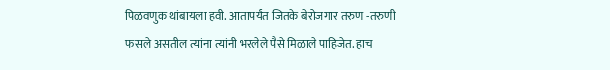पिळवणुक थांबायला हवी. आतापर्यंत जितके बेरोजगार तरुण -तरुणी फसले असतील त्यांना त्यांनी भरलेले पैसे मिळाले पाहिजेत. हाच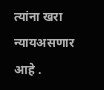त्यांना खरा न्यायअसणार आहे .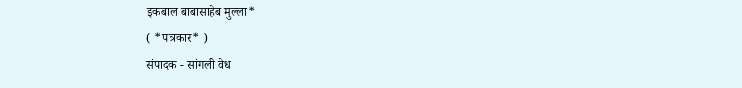इकबाल बाबासाहेब मुल्ला*
( *पत्रकार* )
संपादक - सांगली वेध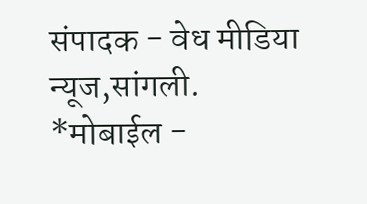संपादक - वेध मीडिया न्यूज,सांगली.
*मोबाईल -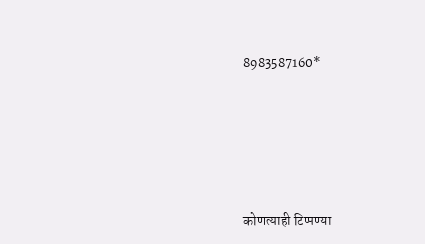8983587160*






कोणत्याही टिप्पण्या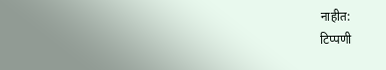नाहीत:
टिप्पणी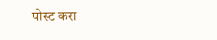पोस्ट करा